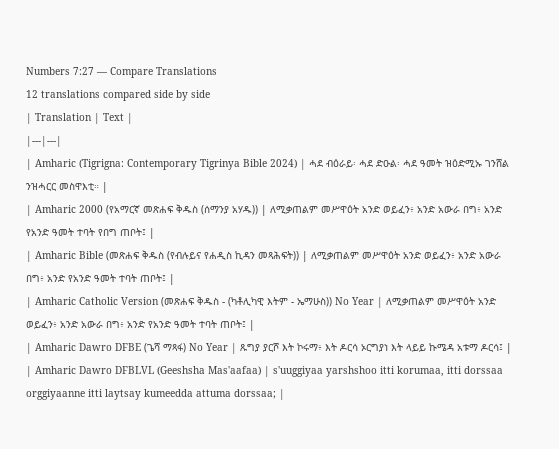Numbers 7:27 — Compare Translations
12 translations compared side by side
| Translation | Text |
|---|---|
| Amharic (Tigrigna: Contemporary Tigrinya Bible 2024) | ሓደ ብዕራይ፡ ሓደ ድዑል፡ ሓደ ዓመት ዝዕድሚኡ ገንሸል ንዝሓርር መስዋእቲ። |
| Amharic 2000 (የአማርኛ መጽሐፍ ቅዱስ (ሰማንያ አሃዱ)) | ለሚቃጠልም መሥዋዕት አንድ ወይፈን፥ አንድ አውራ በግ፥ አንድ የአንድ ዓመት ተባት የበግ ጠቦት፤ |
| Amharic Bible (መጽሐፍ ቅዱስ (የብሉይና የሐዲስ ኪዳን መጻሕፍት)) | ለሚቃጠልም መሥዋዕት አንድ ወይፈን፥ አንድ አውራ በግ፥ አንድ የአንድ ዓመት ተባት ጠቦት፤ |
| Amharic Catholic Version (መጽሐፍ ቅዱስ - (ካቶሊካዊ እትም - ኤማሁስ)) No Year | ለሚቃጠልም መሥዋዕት አንድ ወይፈን፥ አንድ አውራ በግ፥ አንድ የአንድ ዓመት ተባት ጠቦት፤ |
| Amharic Dawro DFBE (ጌሻ ማጻፋ) No Year | ጹግያ ያርሾ እት ኮሩማ፥ እት ዶርሳ ኦርግያነ እት ላይይ ኩሜዳ አቱማ ዶርሳ፤ |
| Amharic Dawro DFBLVL (Geeshsha Mas'aafaa) | s'uuggiyaa yarshshoo itti korumaa, itti dorssaa orggiyaanne itti laytsay kumeedda attuma dorssaa; |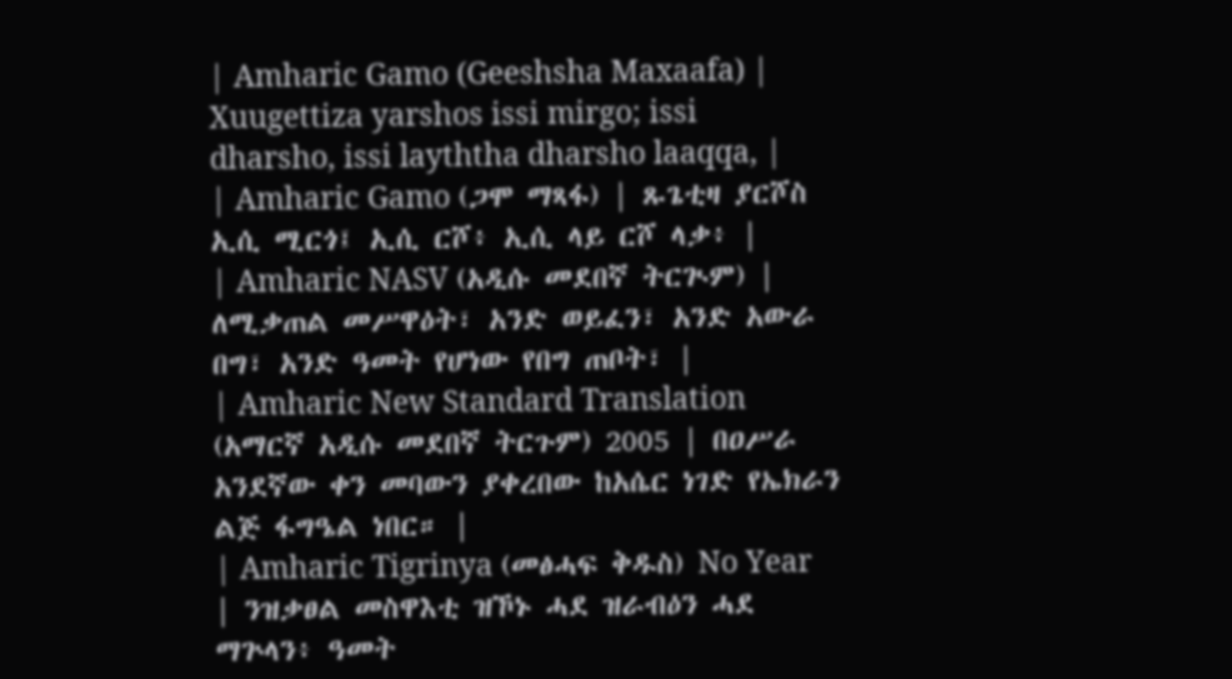| Amharic Gamo (Geeshsha Maxaafa) | Xuugettiza yarshos issi mirgo; issi dharsho, issi layththa dharsho laaqqa, |
| Amharic Gamo (ጋሞ ማጻፋ) | ጹጌቲዛ ያርሾስ ኢሲ ሚርጎ፤ ኢሲ ርሾ፥ ኢሲ ላይ ርሾ ላቃ፥ |
| Amharic NASV (አዲሱ መደበኛ ትርጒም) | ለሚቃጠል መሥዋዕት፣ አንድ ወይፈን፣ አንድ አውራ በግ፣ አንድ ዓመት የሆነው የበግ ጠቦት፣ |
| Amharic New Standard Translation (አማርኛ አዲሱ መደበኛ ትርጉም) 2005 | በዐሥራ አንደኛው ቀን መባውን ያቀረበው ከአሴር ነገድ የኤክራን ልጅ ፋግዔል ነበር። |
| Amharic Tigrinya (መፅሓፍ ቅዱስ) No Year | ንዝቃፀል መስዋእቲ ዝኾኑ ሓደ ዝራብዕን ሓደ ማጕላን፥ ዓመት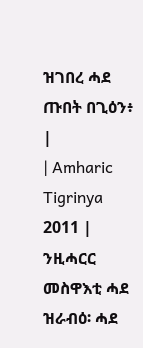ዝገበረ ሓደ ጡበት በጊዕን፥ |
| Amharic Tigrinya 2011 | ንዚሓርር መስዋእቲ ሓደ ዝራብዕ፡ ሓደ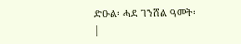ድዑል፡ ሓደ ገንሸል ዓመት፡ |